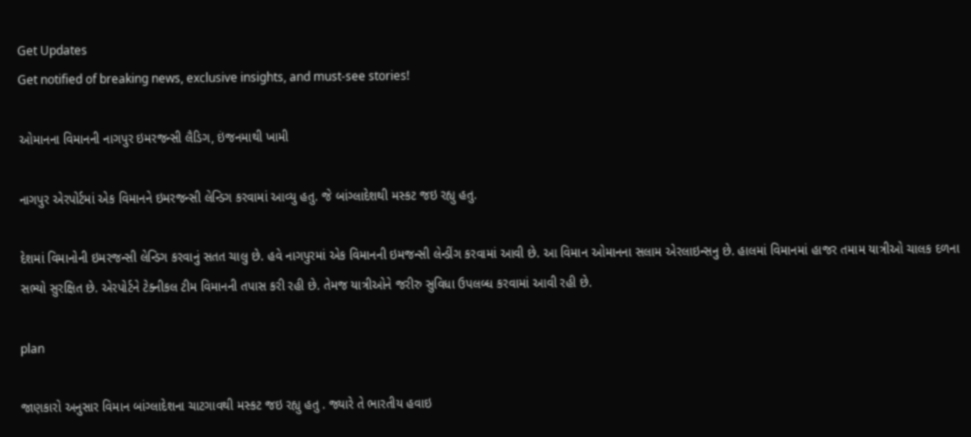Get Updates
Get notified of breaking news, exclusive insights, and must-see stories!

ઓમાનના વિમાનની નાગપુર ઇમરજન્સી લૈડિગ, ઇંજનમાથી ખામી

નાગપુર એરપોર્ટમાં એક વિમાનને ઇમરજન્સી લેન્ડિગ કરવામાં આવ્યુ હતુ. જે બાંગ્લાદેશથી મસ્કટ જઇ રહ્યુ હતુ.

દેશમાં વિમાનોની ઇમરજન્સી લેન્ડિગ કરવાનું સતત ચાલુ છે. હવે નાગપુરમાં એક વિમાનની ઇમજન્સી લેન્ડીંગ કરવામાં આવી છે. આ વિમાન ઓમાનના સલામ એરલાઇન્સનુ છે. હાલમાં વિમાનમાં હાજર તમામ યાત્રીઓ ચાલક દળના સભ્યો સુરક્ષિત છે. એરપોર્ટને ટેક્નીકલ ટીમ વિમાનની તપાસ કરી રહી છે. તેમજ યાત્રીઓને જરીરુ સુવિધા ઉપલબ્ધ કરવામાં આવી રહી છે.

plan

જાણકારો અનુસાર વિમાન બાંગ્લાદેશના ચાટગાવથી મસ્કટ જઇ રહ્યુ હતુ . જ્યારે તે ભારતીય હવાઇ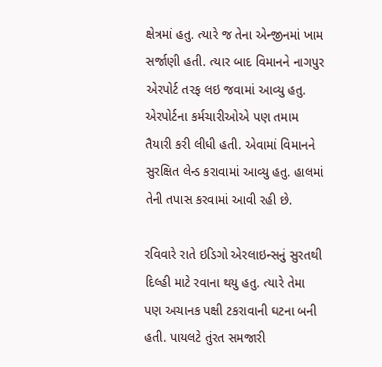ક્ષેત્રમાં હતુ. ત્યારે જ તેના એન્જીનમાં ખામ સર્જાણી હતી. ત્યાર બાદ વિમાનને નાગપુર એરપોર્ટ તરફ લઇ જવામાં આવ્યુ હતુ. એરપોર્ટના કર્મચારીઓએ પણ તમામ તૈયારી કરી લીધી હતી. એવામાં વિમાનને સુરક્ષિત લેન્ડ કરાવામાં આવ્યુ હતુ. હાલમાં તેની તપાસ કરવામાં આવી રહી છે.

રવિવારે રાતે ઇડિગો એરલાઇન્સનું સુરતથી દિલ્હી માટે રવાના થયુ હતુ. ત્યારે તેમા પણ અચાનક પક્ષી ટકરાવાની ઘટના બની હતી. પાયલટે તુંરત સમજારી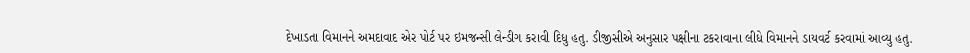દેખાડતા વિમાનને અમદાવાદ એર પોર્ટ પર ઇમજન્સી લેન્ડીગ કરાવી દિધુ હતુ. ડીજીસીએ અનુસાર પક્ષીના ટકરાવાના લીધે વિમાનને ડાયવર્ટ કરવામાં આવ્યુ હતુ.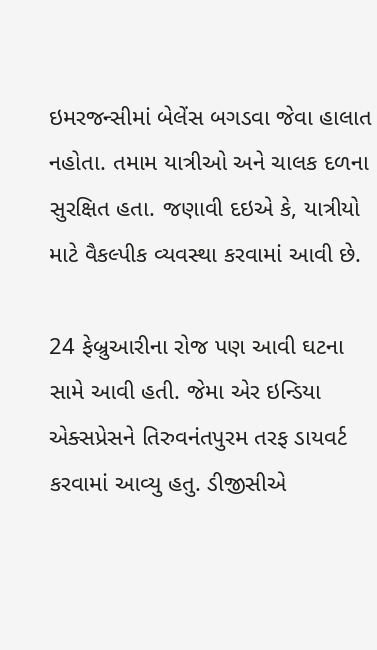ઇમરજન્સીમાં બેલેંસ બગડવા જેવા હાલાત નહોતા. તમામ યાત્રીઓ અને ચાલક દળના સુરક્ષિત હતા. જણાવી દઇએ કે, યાત્રીયો માટે વૈકલ્પીક વ્યવસ્થા કરવામાં આવી છે.

24 ફેબ્રુઆરીના રોજ પણ આવી ઘટના સામે આવી હતી. જેમા એર ઇન્ડિયા એક્સપ્રેસને તિરુવનંતપુરમ તરફ ડાયવર્ટ કરવામાં આવ્યુ હતુ. ડીજીસીએ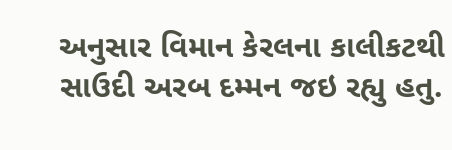અનુસાર વિમાન કેરલના કાલીકટથી સાઉદી અરબ દમ્મન જઇ રહ્યુ હતુ.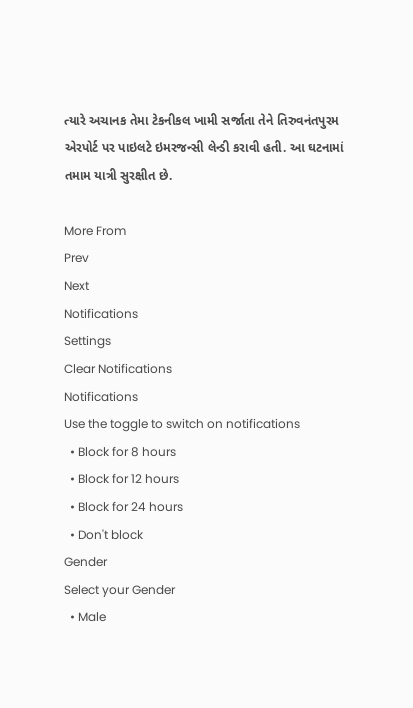ત્યારે અચાનક તેમા ટેકનીકલ ખામી સર્જાતા તેને તિરુવનંતપુરમ એરપોર્ટ પર પાઇલટે ઇમરજન્સી લેન્ડી કરાવી હતી. આ ઘટનામાં તમામ યાત્રી સુરક્ષીત છે.

More From
Prev
Next
Notifications
Settings
Clear Notifications
Notifications
Use the toggle to switch on notifications
  • Block for 8 hours
  • Block for 12 hours
  • Block for 24 hours
  • Don't block
Gender
Select your Gender
  • Male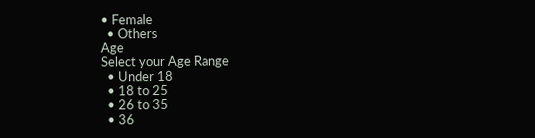• Female
  • Others
Age
Select your Age Range
  • Under 18
  • 18 to 25
  • 26 to 35
  • 36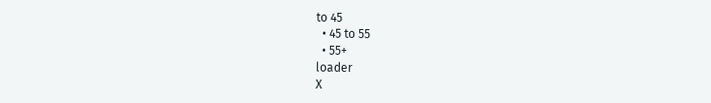to 45
  • 45 to 55
  • 55+
loader
X